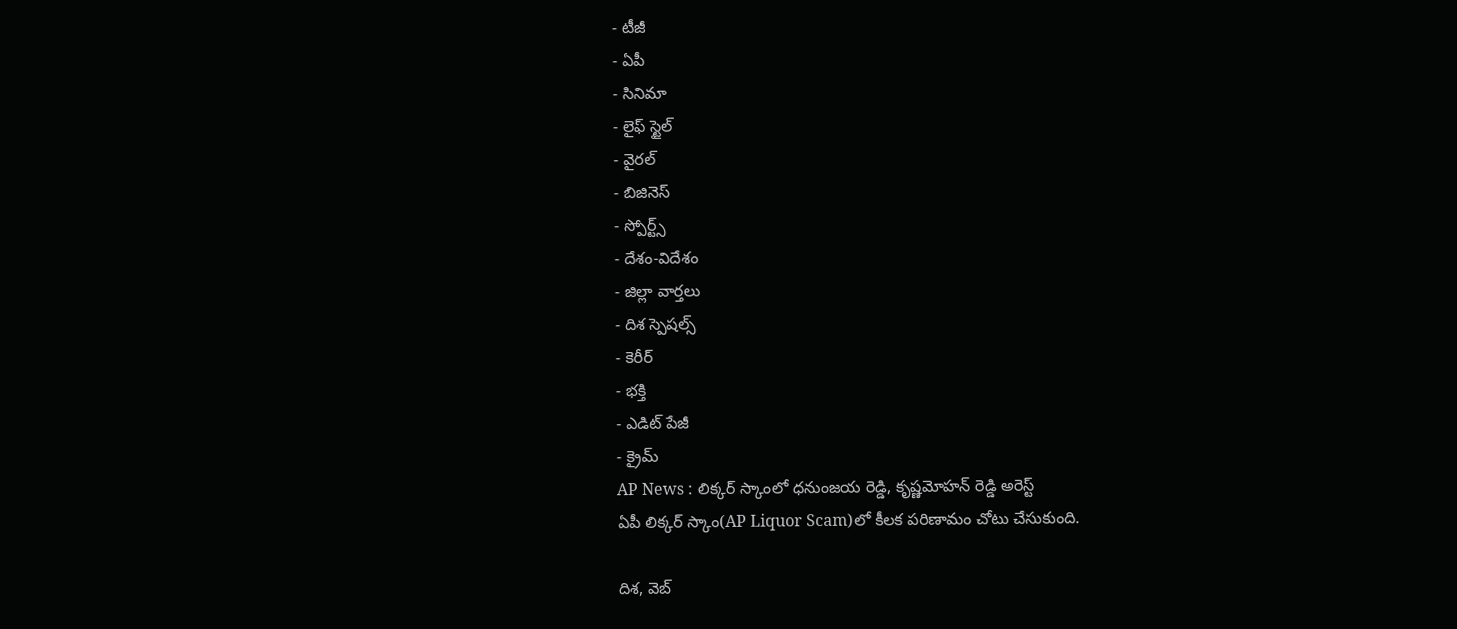- టీజీ
- ఏపీ
- సినిమా
- లైఫ్ స్టైల్
- వైరల్
- బిజినెస్
- స్పోర్ట్స్
- దేశం-విదేశం
- జిల్లా వార్తలు
- దిశ స్పెషల్స్
- కెరీర్
- భక్తి
- ఎడిట్ పేజీ
- క్రైమ్
AP News : లిక్కర్ స్కాంలో ధనుంజయ రెడ్డి, కృష్ణమోహన్ రెడ్డి అరెస్ట్
ఏపీ లిక్కర్ స్కాం(AP Liquor Scam)లో కీలక పరిణామం చోటు చేసుకుంది.

దిశ, వెబ్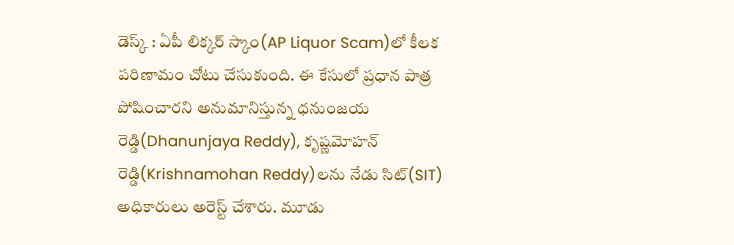డెస్క్ : ఏపీ లిక్కర్ స్కాం(AP Liquor Scam)లో కీలక పరిణామం చోటు చేసుకుంది. ఈ కేసులో ప్రధాన పాత్ర పోషించారని అనుమానిస్తున్న ధనుంజయ రెడ్డి(Dhanunjaya Reddy), కృష్ణమోహన్ రెడ్డి(Krishnamohan Reddy)లను నేడు సిట్(SIT) అధికారులు అరెస్ట్ చేశారు. మూడు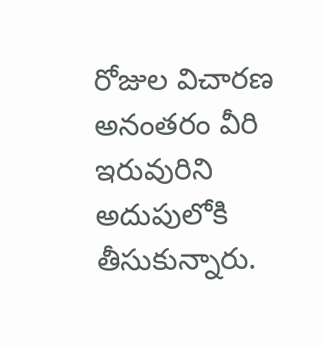రోజుల విచారణ అనంతరం వీరి ఇరువురిని అదుపులోకి తీసుకున్నారు.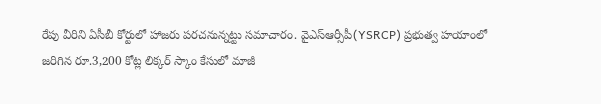రేపు వీరిని ఏసీబీ కోర్టులో హాజరు పరచనున్నట్టు సమాచారం. వైఎస్ఆర్సీపీ(YSRCP) ప్రభుత్వ హయాంలో జరిగిన రూ.3,200 కోట్ల లిక్కర్ స్కాం కేసులో మాజీ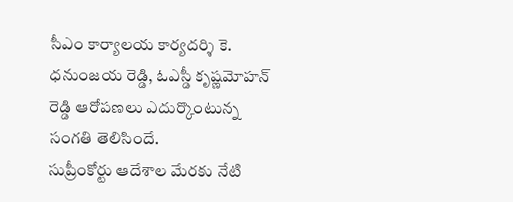సీఎం కార్యాలయ కార్యదర్శి కె. ధనుంజయ రెడ్డి, ఓఎస్డీ కృష్ణమోహన్ రెడ్డి ఆరోపణలు ఎదుర్కొంటున్న సంగతి తెలిసిందే.
సుప్రీంకోర్టు ఆదేశాల మేరకు నేటి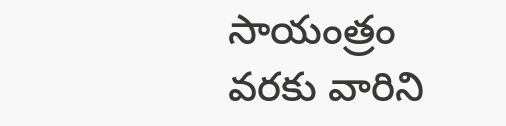సాయంత్రం వరకు వారిని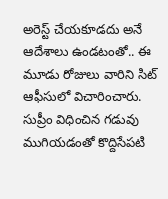అరెస్ట్ చేయకూడదు అనే ఆదేశాలు ఉండటంతో.. ఈ మూడు రోజులు వారిని సిట్ ఆఫీసులో విచారించారు. సుప్రీం విధించిన గడువు ముగియడంతో కొద్దిసేపటి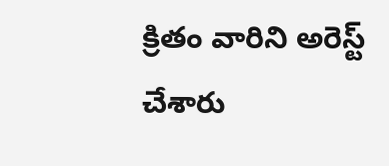క్రితం వారిని అరెస్ట్ చేశారు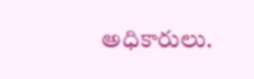అధికారులు.